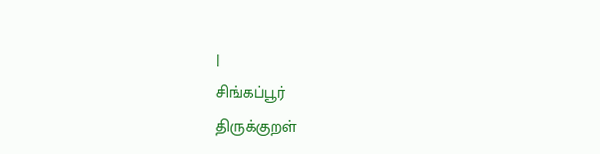|
சிங்கப்பூர்
திருக்குறள்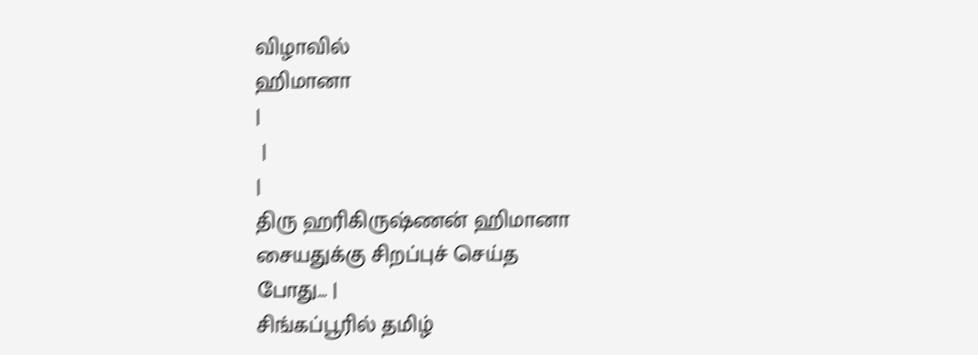விழாவில்
ஹிமானா
|
 |
|
திரு ஹரிகிருஷ்ணன் ஹிமானா
சையதுக்கு சிறப்புச் செய்த
போது... |
சிங்கப்பூரில் தமிழ்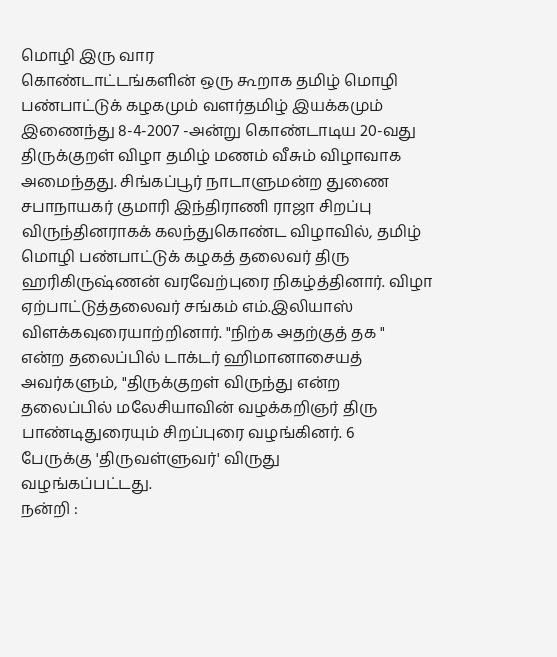மொழி இரு வார
கொண்டாட்டங்களின் ஒரு கூறாக தமிழ் மொழி
பண்பாட்டுக் கழகமும் வளர்தமிழ் இயக்கமும்
இணைந்து 8-4-2007 -அன்று கொண்டாடிய 20-வது
திருக்குறள் விழா தமிழ் மணம் வீசும் விழாவாக
அமைந்தது. சிங்கப்பூர் நாடாளுமன்ற துணை
சபாநாயகர் குமாரி இந்திராணி ராஜா சிறப்பு
விருந்தினராகக் கலந்துகொண்ட விழாவில், தமிழ்
மொழி பண்பாட்டுக் கழகத் தலைவர் திரு
ஹரிகிருஷ்ணன் வரவேற்புரை நிகழ்த்தினார். விழா
ஏற்பாட்டுத்தலைவர் சங்கம் எம்.இலியாஸ்
விளக்கவுரையாற்றினார். "நிற்க அதற்குத் தக "
என்ற தலைப்பில் டாக்டர் ஹிமானாசையத்
அவர்களும், "திருக்குறள் விருந்து என்ற
தலைப்பில் மலேசியாவின் வழக்கறிஞர் திரு
பாண்டிதுரையும் சிறப்புரை வழங்கினர். 6
பேருக்கு 'திருவள்ளுவர்' விருது
வழங்கப்பட்டது.
நன்றி :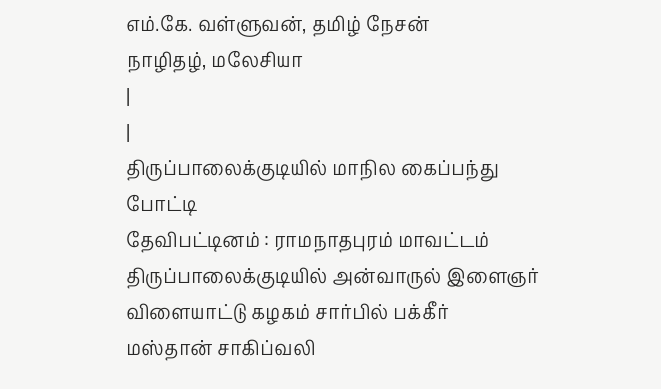எம்.கே. வள்ளுவன், தமிழ் நேசன்
நாழிதழ், மலேசியா
|
|
திருப்பாலைக்குடியில் மாநில கைப்பந்து
போட்டி
தேவிபட்டினம் : ராமநாதபுரம் மாவட்டம்
திருப்பாலைக்குடியில் அன்வாருல் இளைஞர்
விளையாட்டு கழகம் சார்பில் பக்கீர்
மஸ்தான் சாகிப்வலி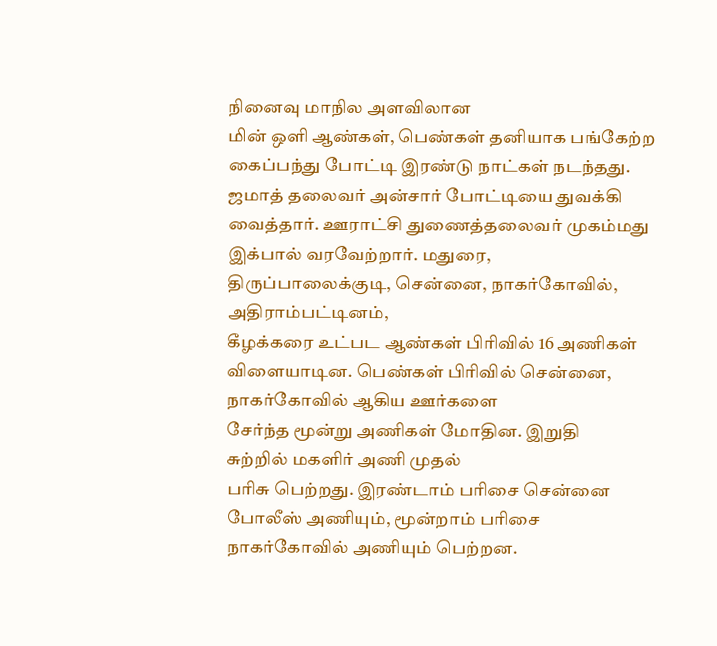நினைவு மாநில அளவிலான
மின் ஒளி ஆண்கள், பெண்கள் தனியாக பங்கேற்ற
கைப்பந்து போட்டி இரண்டு நாட்கள் நடந்தது.
ஜமாத் தலைவர் அன்சார் போட்டியை துவக்கி
வைத்தார். ஊராட்சி துணைத்தலைவர் முகம்மது
இக்பால் வரவேற்றார். மதுரை,
திருப்பாலைக்குடி, சென்னை, நாகர்கோவில்,
அதிராம்பட்டினம்,
கீழக்கரை உட்பட ஆண்கள் பிரிவில் 16 அணிகள்
விளையாடின. பெண்கள் பிரிவில் சென்னை,
நாகர்கோவில் ஆகிய ஊர்களை
சேர்ந்த மூன்று அணிகள் மோதின. இறுதி
சுற்றில் மகளிர் அணி முதல்
பரிசு பெற்றது. இரண்டாம் பரிசை சென்னை
போலீஸ் அணியும், மூன்றாம் பரிசை
நாகர்கோவில் அணியும் பெற்றன.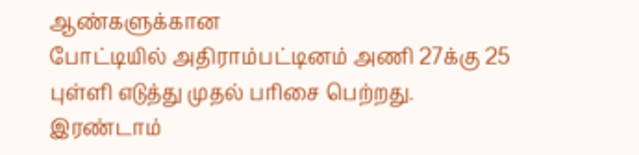ஆண்களுக்கான
போட்டியில் அதிராம்பட்டினம் அணி 27க்கு 25
புள்ளி எடுத்து முதல் பரிசை பெற்றது.
இரண்டாம்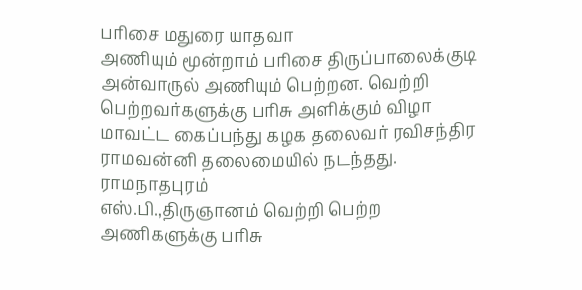பரிசை மதுரை யாதவா
அணியும் மூன்றாம் பரிசை திருப்பாலைக்குடி
அன்வாருல் அணியும் பெற்றன. வெற்றி
பெற்றவர்களுக்கு பரிசு அளிக்கும் விழா
மாவட்ட கைப்பந்து கழக தலைவர் ரவிசந்திர
ராமவன்னி தலைமையில் நடந்தது. ராமநாதபுரம்
எஸ்.பி.,திருஞானம் வெற்றி பெற்ற
அணிகளுக்கு பரிசு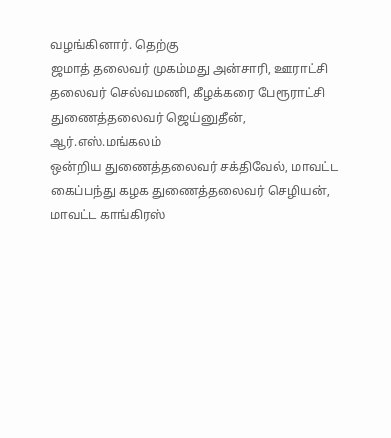வழங்கினார். தெற்கு
ஜமாத் தலைவர் முகம்மது அன்சாரி, ஊராட்சி
தலைவர் செல்வமணி, கீழக்கரை பேரூராட்சி
துணைத்தலைவர் ஜெய்னுதீன், ஆர்.எஸ்.மங்கலம்
ஒன்றிய துணைத்தலைவர் சக்திவேல், மாவட்ட
கைப்பந்து கழக துணைத்தலைவர் செழியன்,
மாவட்ட காங்கிரஸ்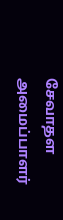சேவாதள அமைப்பாளர்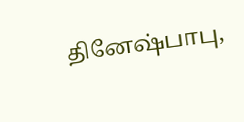தினேஷ்பாபு,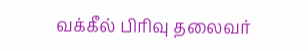வக்கீல் பிரிவு தலைவர்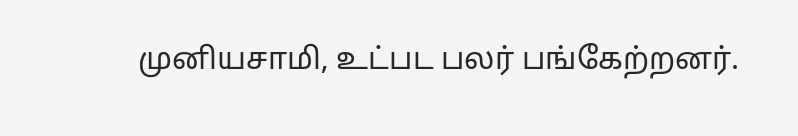முனியசாமி, உட்பட பலர் பங்கேற்றனர்.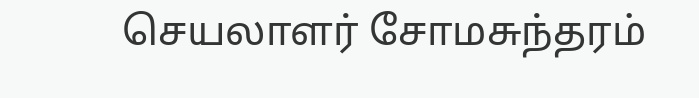செயலாளர் சோமசுந்தரம்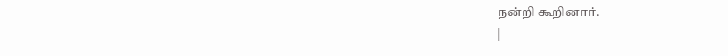நன்றி கூறினார்.
|